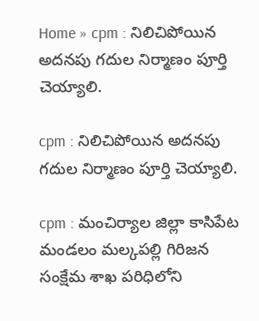Home » cpm : నిలిచిపోయిన అదనపు గదుల నిర్మాణం పూర్తి చెయ్యాలి.

cpm : నిలిచిపోయిన అదనపు గదుల నిర్మాణం పూర్తి చెయ్యాలి.

cpm : మంచిర్యాల జిల్లా కాసిపేట మండలం మల్కపల్లి గిరిజన సంక్షేమ శాఖ పరిధిలోని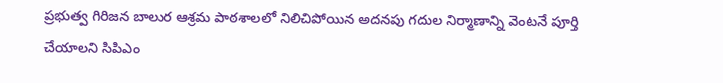ప్రభుత్వ గిరిజన బాలుర ఆశ్రమ పాఠశాలలో నిలిచిపోయిన అదనపు గదుల నిర్మాణాన్ని వెంటనే పూర్తి చేయాలని సిపిఎం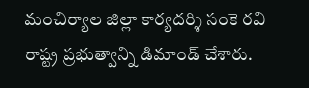మంచిర్యాల జిల్లా కార్యదర్శి సంకె రవి రాష్ట్ర ప్రభుత్వాన్ని డిమాండ్ చేశారు.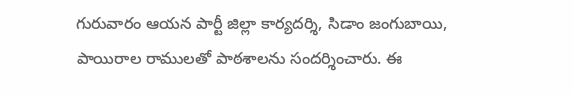గురువారం ఆయన పార్టీ జిల్లా కార్యదర్శి, సిడాం జంగుబాయి, పాయిరాల రాములతో పాఠశాలను సందర్శించారు. ఈ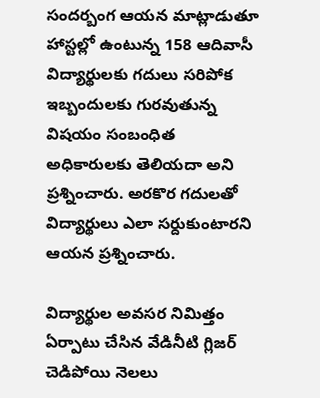సందర్బంగ ఆయన మాట్లాడుతూ హాస్టల్లో ఉంటున్న 158 ఆదివాసీ విద్యార్థులకు గదులు సరిపోక ఇబ్బందులకు గురవుతున్న విషయం సంబంధిత అధికారులకు తెలియదా అని ప్రశ్నించారు. అరకొర గదులతో విద్యార్థులు ఎలా సర్దుకుంటారని ఆయన ప్రశ్నించారు.

విద్యార్థుల అవసర నిమిత్తం ఏర్పాటు చేసిన వేడినీటి గ్లిజర్ చెడిపోయి నెలలు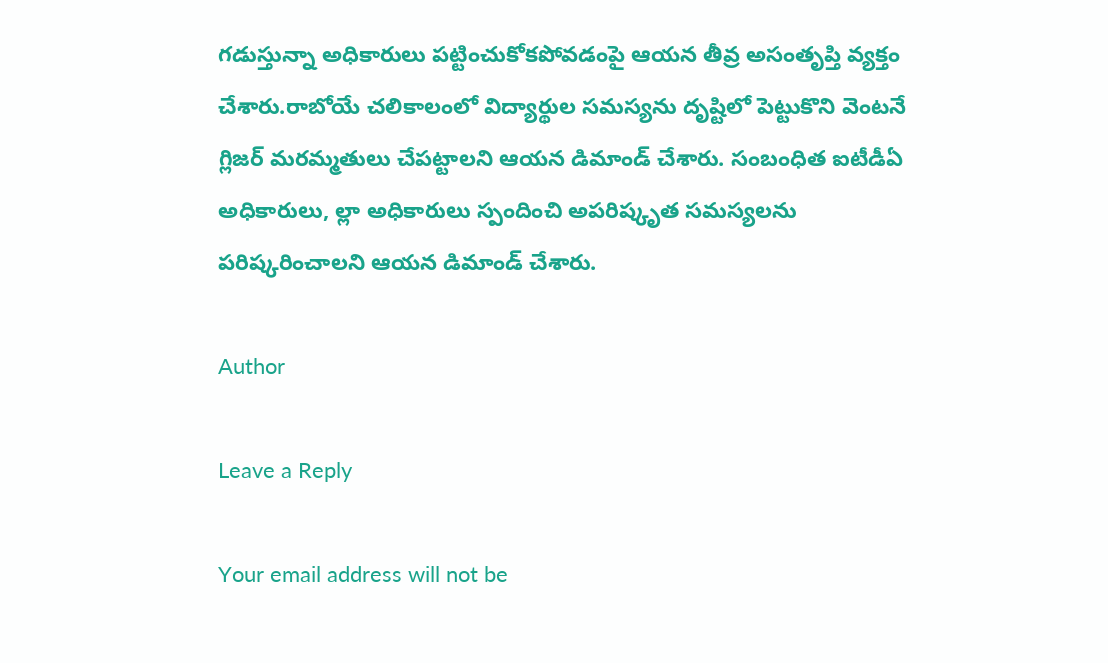గడుస్తున్నా అధికారులు పట్టించుకోకపోవడంపై ఆయన తీవ్ర అసంతృప్తి వ్యక్తం చేశారు.రాబోయే చలికాలంలో విద్యార్థుల సమస్యను దృష్టిలో పెట్టుకొని వెంటనే గ్లిజర్ మరమ్మతులు చేపట్టాలని ఆయన డిమాండ్ చేశారు. సంబంధిత ఐటీడీఏ అధికారులు, ల్లా అధికారులు స్పందించి అపరిష్కృత సమస్యలను పరిష్కరించాలని ఆయన డిమాండ్ చేశారు.

Author

Leave a Reply

Your email address will not be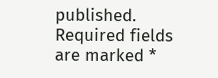published. Required fields are marked *